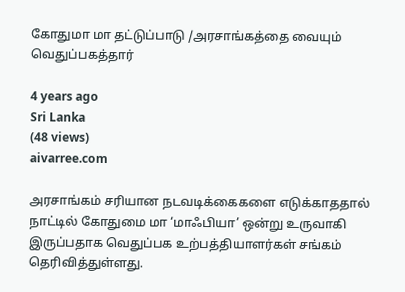கோதுமா மா தட்டுப்பாடு /அரசாங்கத்தை வையும் வெதுப்பகத்தார்

4 years ago
Sri Lanka
(48 views)
aivarree.com

அரசாங்கம் சரியான நடவடிக்கைகளை எடுக்காததால் நாட்டில் கோதுமை மா ‘மாஃபியா’ ஒன்று உருவாகி இருப்பதாக வெதுப்பக உற்பத்தியாளர்கள் சங்கம் தெரிவித்துள்ளது.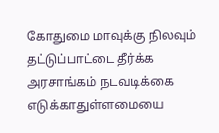கோதுமை மாவுக்கு நிலவும் தட்டுப்பாட்டை தீர்க்க அரசாங்கம் நடவடிக்கை எடுக்காதுள்ளமையை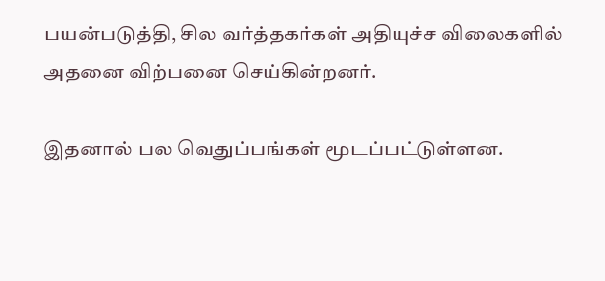பயன்படுத்தி, சில வர்த்தகர்கள் அதியுச்ச விலைகளில் அதனை விற்பனை செய்கின்றனர்.

இதனால் பல வெதுப்பங்கள் மூடப்பட்டுள்ளன.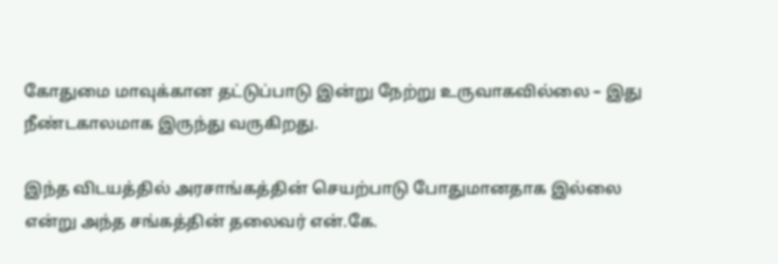கோதுமை மாவுக்கான தட்டுப்பாடு இன்று நேற்று உருவாகவில்லை – இது நீண்டகாலமாக இருந்து வருகிறது.

இந்த விடயத்தில் அரசாங்கத்தின் செயற்பாடு போதுமானதாக இல்லை என்று அந்த சங்கத்தின் தலைவர் என்.கே.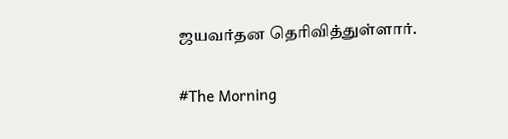ஜயவர்தன தெரிவித்துள்ளார்.

#The Morning